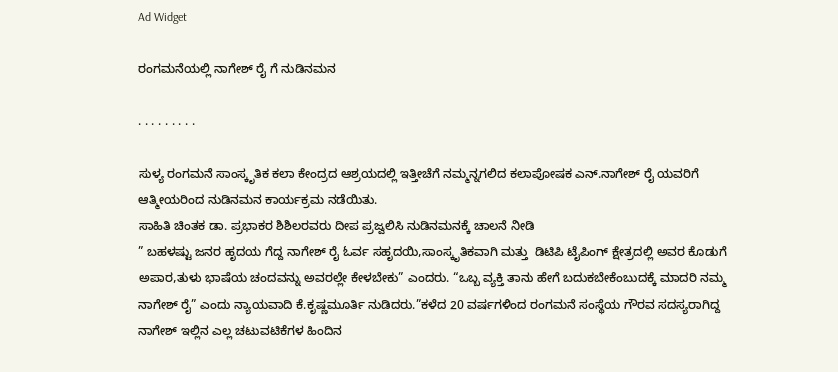Ad Widget

ರಂಗಮನೆಯಲ್ಲಿ ನಾಗೇಶ್ ರೈ ಗೆ ನುಡಿನಮನ

. . . . . . . . .

ಸುಳ್ಯ ರಂಗಮನೆ ಸಾಂಸ್ಕೃತಿಕ ಕಲಾ ಕೇಂದ್ರದ ಆಶ್ರಯದಲ್ಲಿ ಇತ್ತೀಚೆಗೆ ನಮ್ಮನ್ನಗಲಿದ ಕಲಾಪೋಷಕ ಎನ್.ನಾಗೇಶ್ ರೈ ಯವರಿಗೆ ಆತ್ಮೀಯರಿಂದ ನುಡಿನಮನ ಕಾರ್ಯಕ್ರಮ ನಡೆಯಿತು.
ಸಾಹಿತಿ ಚಿಂತಕ ಡಾ. ಪ್ರಭಾಕರ ಶಿಶಿಲರವರು ದೀಪ ಪ್ರಜ್ವಲಿಸಿ ನುಡಿನಮನಕ್ಕೆ ಚಾಲನೆ ನೀಡಿ
” ಬಹಳಷ್ಟು ಜನರ ಹೃದಯ ಗೆದ್ದ ನಾಗೇಶ್ ರೈ ಓರ್ವ ಸಹೃದಯಿ,ಸಾಂಸ್ಕೃತಿಕವಾಗಿ ಮತ್ತು  ಡಿಟಿಪಿ ಟೈಪಿಂಗ್ ಕ್ಷೇತ್ರದಲ್ಲಿ ಅವರ ಕೊಡುಗೆ ಅಪಾರ,ತುಳು ಭಾಷೆಯ ಚಂದವನ್ನು ಅವರಲ್ಲೇ ಕೇಳಬೇಕು” ಎಂದರು. “ಒಬ್ಬ ವ್ಯಕ್ತಿ ತಾನು ಹೇಗೆ ಬದುಕಬೇಕೆಂಬುದಕ್ಕೆ ಮಾದರಿ ನಮ್ಮ ನಾಗೇಶ್ ರೈ” ಎಂದು ನ್ಯಾಯವಾದಿ ಕೆ.ಕೃಷ್ಣಮೂರ್ತಿ ನುಡಿದರು.”ಕಳೆದ 20 ವರ್ಷಗಳಿಂದ ರಂಗಮನೆ ಸಂಸ್ಥೆಯ ಗೌರವ ಸದಸ್ಯರಾಗಿದ್ದ ನಾಗೇಶ್ ಇಲ್ಲಿನ ಎಲ್ಲ ಚಟುವಟಿಕೆಗಳ ಹಿಂದಿನ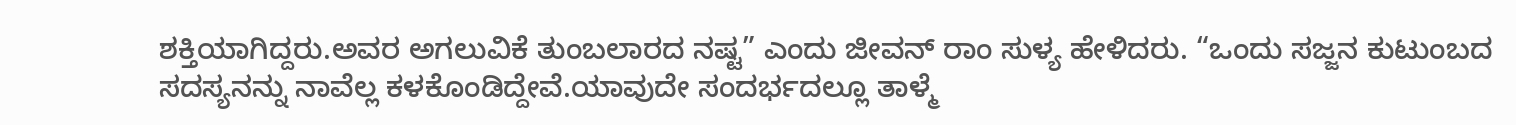ಶಕ್ತಿಯಾಗಿದ್ದರು.ಅವರ ಅಗಲುವಿಕೆ ತುಂಬಲಾರದ ನಷ್ಟ” ಎಂದು ಜೀವನ್ ರಾಂ ಸುಳ್ಯ ಹೇಳಿದರು. “ಒಂದು ಸಜ್ಜನ ಕುಟುಂಬದ ಸದಸ್ಯನನ್ನು ನಾವೆಲ್ಲ ಕಳಕೊಂಡಿದ್ದೇವೆ.ಯಾವುದೇ ಸಂದರ್ಭದಲ್ಲೂ ತಾಳ್ಮೆ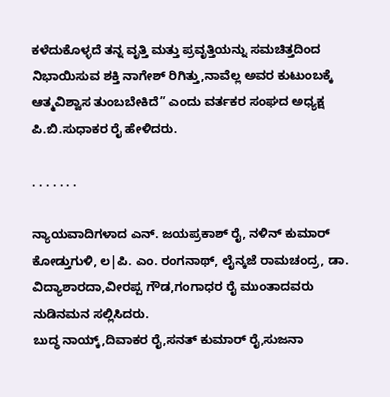ಕಳೆದುಕೊಳ್ಳದೆ ತನ್ನ ವೃತ್ತಿ ಮತ್ತು ಪ್ರವೃತ್ತಿಯನ್ನು ಸಮಚಿತ್ತದಿಂದ ನಿಭಾಯಿಸುವ ಶಕ್ತಿ ನಾಗೇಶ್ ರಿಗಿತ್ತು,ನಾವೆಲ್ಲ ಅವರ ಕುಟುಂಬಕ್ಕೆ ಆತ್ಮವಿಶ್ವಾಸ ತುಂಬಬೇಕಿದೆ” ಎಂದು ವರ್ತಕರ ಸಂಘದ ಅಧ್ಯಕ್ಷ ಪಿ.ಬಿ.ಸುಧಾಕರ ರೈ ಹೇಳಿದರು.

. . . . . . .

ನ್ಯಾಯವಾದಿಗಳಾದ ಎನ್. ಜಯಪ್ರಕಾಶ್ ರೈ, ನಳಿನ್ ಕುಮಾರ್ ಕೋಡ್ತುಗುಳಿ, ಲ|ಪಿ. ಎಂ. ರಂಗನಾಥ್, ಲೈನ್ಕಜೆ ರಾಮಚಂದ್ರ, ಡಾ. ವಿದ್ಯಾಶಾರದಾ,ವೀರಪ್ಪ ಗೌಡ,ಗಂಗಾಧರ ರೈ ಮುಂತಾದವರು ನುಡಿನಮನ ಸಲ್ಲಿಸಿದರು.
ಬುದ್ಧ ನಾಯ್ಕ್,ದಿವಾಕರ ರೈ,ಸನತ್ ಕುಮಾರ್ ರೈ,ಸುಜನಾ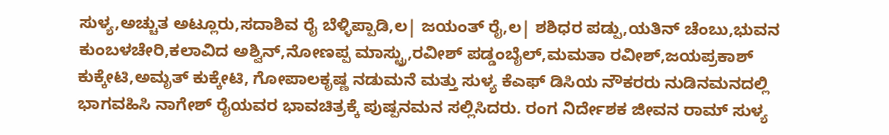ಸುಳ್ಯ,ಅಚ್ಚುತ ಅಟ್ಲೂರು,ಸದಾಶಿವ ರೈ ಬೆಳ್ಳಿಪ್ಪಾಡಿ,ಲ| ಜಯಂತ್ ರೈ,ಲ| ಶಶಿಧರ ಪಡ್ಪು,ಯತಿನ್ ಚೆಂಬು,ಭುವನ ಕುಂಬಳಚೇರಿ,ಕಲಾವಿದ ಅಶ್ವಿನ್,ನೋಣಪ್ಪ ಮಾಸ್ಟ್ರು,ರವೀಶ್ ಪಡ್ಡಂಬೈಲ್,ಮಮತಾ ರವೀಶ್,ಜಯಪ್ರಕಾಶ್ ಕುಕ್ಕೇಟಿ,ಅಮೃತ್ ಕುಕ್ಕೇಟಿ, ಗೋಪಾಲಕೃಷ್ಣ ನಡುಮನೆ ಮತ್ತು ಸುಳ್ಯ ಕೆಎಫ್ ಡಿಸಿಯ ನೌಕರರು ನುಡಿನಮನದಲ್ಲಿ ಭಾಗವಹಿಸಿ ನಾಗೇಶ್ ರೈಯವರ ಭಾವಚಿತ್ರಕ್ಕೆ ಪುಷ್ಪನಮನ ಸಲ್ಲಿಸಿದರು. ರಂಗ ನಿರ್ದೇಶಕ ಜೀವನ ರಾಮ್ ಸುಳ್ಯ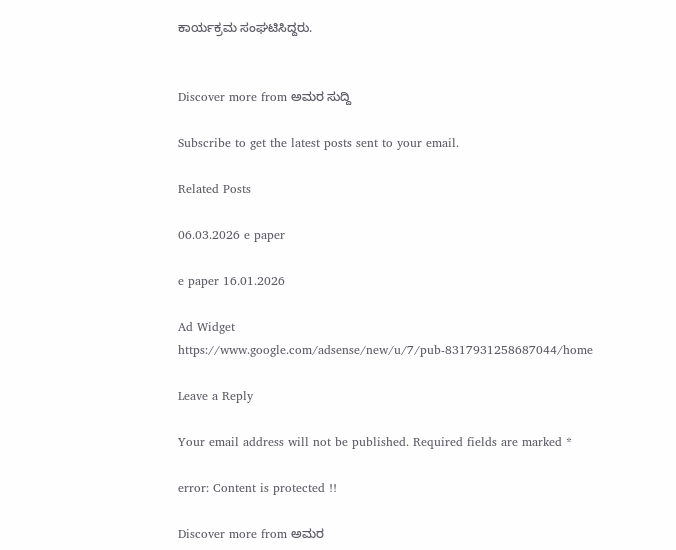ಕಾರ್ಯಕ್ರಮ ಸಂಘಟಿಸಿದ್ದರು.


Discover more from ಅಮರ ಸುದ್ದಿ

Subscribe to get the latest posts sent to your email.

Related Posts

06.03.2026 e paper

e paper 16.01.2026

Ad Widget
https://www.google.com/adsense/new/u/7/pub-8317931258687044/home

Leave a Reply

Your email address will not be published. Required fields are marked *

error: Content is protected !!

Discover more from ಅಮರ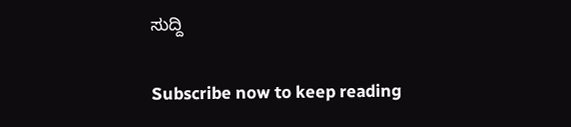ಸುದ್ದಿ

Subscribe now to keep reading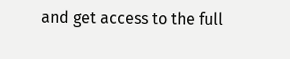and get access to the full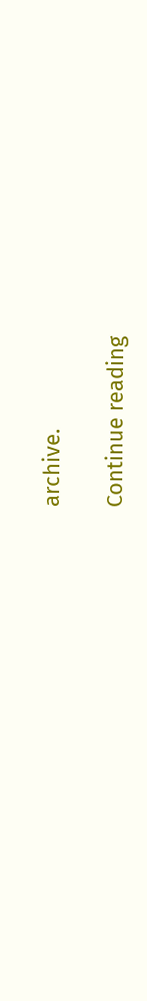archive.

Continue reading